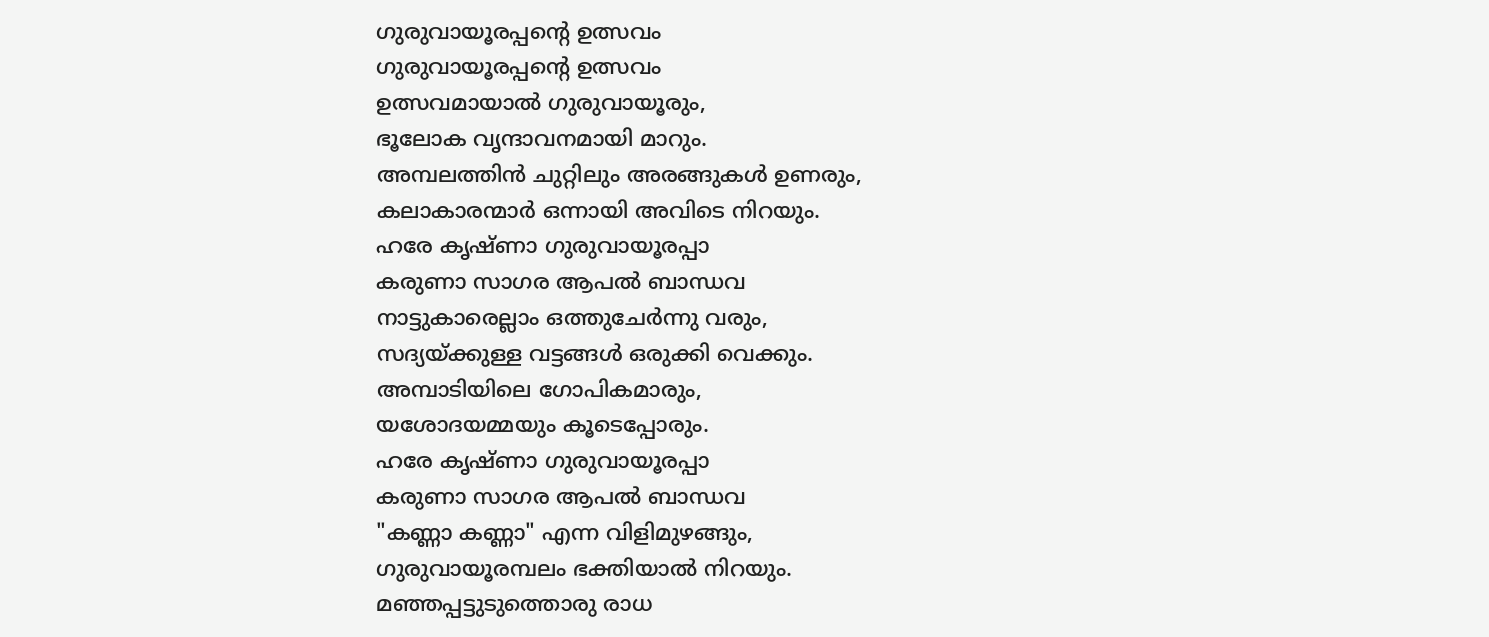ഗുരുവായൂരപ്പന്റെ ഉത്സവം
ഗുരുവായൂരപ്പന്റെ ഉത്സവം
ഉത്സവമായാൽ ഗുരുവായൂരും,
ഭൂലോക വൃന്ദാവനമായി മാറും.
അമ്പലത്തിൻ ചുറ്റിലും അരങ്ങുകൾ ഉണരും,
കലാകാരന്മാർ ഒന്നായി അവിടെ നിറയും.
ഹരേ കൃഷ്ണാ ഗുരുവായൂരപ്പാ
കരുണാ സാഗര ആപൽ ബാന്ധവ
നാട്ടുകാരെല്ലാം ഒത്തുചേർന്നു വരും,
സദ്യയ്ക്കുള്ള വട്ടങ്ങൾ ഒരുക്കി വെക്കും.
അമ്പാടിയിലെ ഗോപികമാരും,
യശോദയമ്മയും കൂടെപ്പോരും.
ഹരേ കൃഷ്ണാ ഗുരുവായൂരപ്പാ
കരുണാ സാഗര ആപൽ ബാന്ധവ
"കണ്ണാ കണ്ണാ" എന്ന വിളിമുഴങ്ങും,
ഗുരുവായൂരമ്പലം ഭക്തിയാൽ നിറയും.
മഞ്ഞപ്പട്ടുടുത്തൊരു രാധ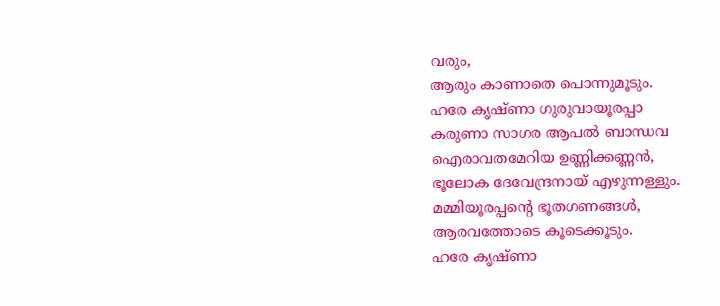വരും,
ആരും കാണാതെ പൊന്നുമൂടും.
ഹരേ കൃഷ്ണാ ഗുരുവായൂരപ്പാ
കരുണാ സാഗര ആപൽ ബാന്ധവ
ഐരാവതമേറിയ ഉണ്ണിക്കണ്ണൻ,
ഭൂലോക ദേവേന്ദ്രനായ് എഴുന്നള്ളും.
മമ്മിയൂരപ്പന്റെ ഭൂതഗണങ്ങൾ,
ആരവത്തോടെ കൂടെക്കൂടും.
ഹരേ കൃഷ്ണാ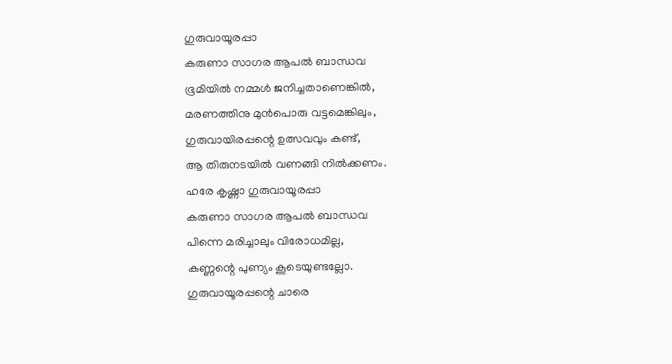ഗുരുവായൂരപ്പാ
കരുണാ സാഗര ആപൽ ബാന്ധവ
ഭൂമിയിൽ നമ്മൾ ജനിച്ചതാണെങ്കിൽ,
മരണത്തിനു മുൻപൊരു വട്ടമെങ്കിലും,
ഗുരുവായിരപ്പന്റെ ഉത്സവവും കണ്ട്,
ആ തിരുനടയിൽ വണങ്ങി നിൽക്കണം.
ഹരേ കൃഷ്ണാ ഗുരുവായൂരപ്പാ
കരുണാ സാഗര ആപൽ ബാന്ധവ
പിന്നെ മരിച്ചാലും വിരോധമില്ല,
കണ്ണന്റെ പുണ്യം കൂടെയുണ്ടല്ലോ.
ഗുരുവായൂരപ്പന്റെ ചാരെ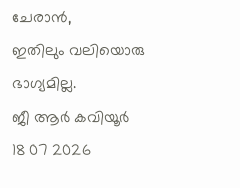ചേരാൻ,
ഇതിലും വലിയൊരു ഭാഗ്യമില്ല.
ജീ ആർ കവിയൂർ
18 07 2026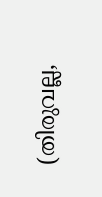(തിരുവല്ല,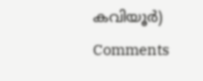കവിയൂർ)
Comments